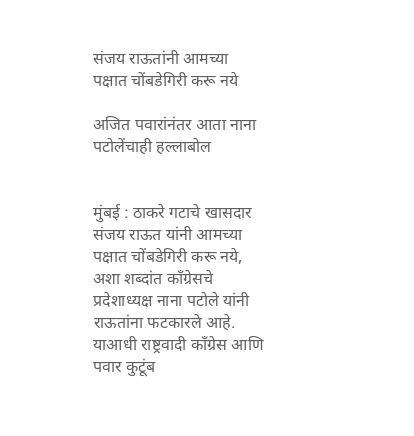संजय राऊतांनी आमच्या पक्षात चोंबडेगिरी करू नये

अजित पवारांनंतर आता नाना पटोलेंचाही हल्लाबोल


मुंबई : ठाकरे गटाचे खासदार संजय राऊत यांनी आमच्या पक्षात चोंबडेगिरी करू नये, अशा शब्दांत काँग्रेसचे प्रदेशाध्यक्ष नाना पटोले यांनी राऊतांना फटकारले आहे. याआधी राष्ट्रवादी काँग्रेस आणि पवार कुटूंब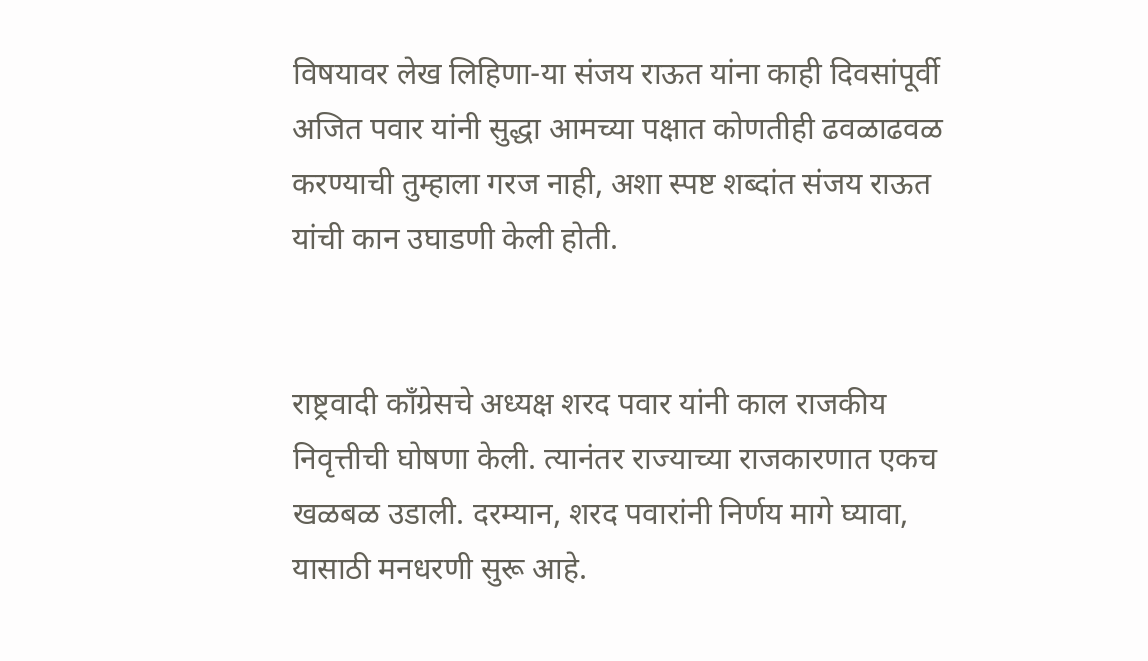विषयावर लेख लिहिणा-या संजय राऊत यांना काही दिवसांपूर्वी अजित पवार यांनी सुद्धा आमच्या पक्षात कोणतीही ढवळाढवळ करण्याची तुम्हाला गरज नाही, अशा स्पष्ट शब्दांत संजय राऊत यांची कान उघाडणी केली होती.


राष्ट्रवादी काँग्रेसचे अध्यक्ष शरद पवार यांनी काल राजकीय निवृत्तीची घोषणा केली. त्यानंतर राज्याच्या राजकारणात एकच खळबळ उडाली. दरम्यान, शरद पवारांनी निर्णय मागे घ्यावा, यासाठी मनधरणी सुरू आहे.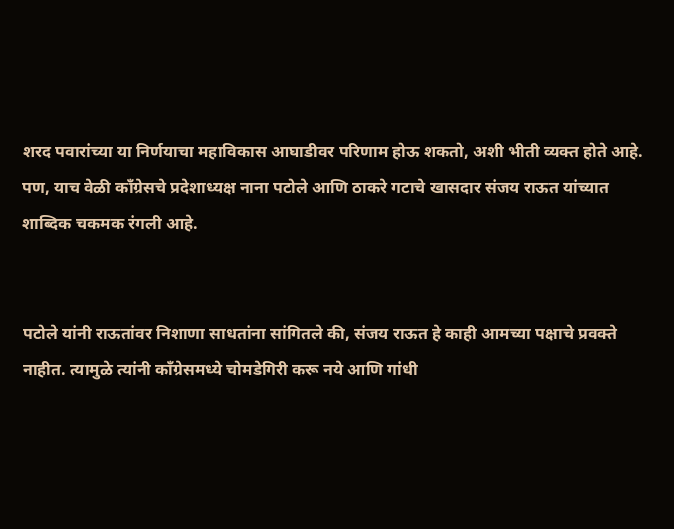शरद पवारांच्या या निर्णयाचा महाविकास आघाडीवर परिणाम होऊ शकतो, अशी भीती व्यक्त होते आहे. पण, याच वेळी काँग्रेसचे प्रदेशाध्यक्ष नाना पटोले आणि ठाकरे गटाचे खासदार संजय राऊत यांच्यात शाब्दिक चकमक रंगली आहे.


पटोले यांनी राऊतांवर निशाणा साधतांना सांगितले की, संजय राऊत हे काही आमच्या पक्षाचे प्रवक्ते नाहीत. त्यामुळे त्यांनी काँग्रेसमध्ये चोमडेगिरी करू नये आणि गांधी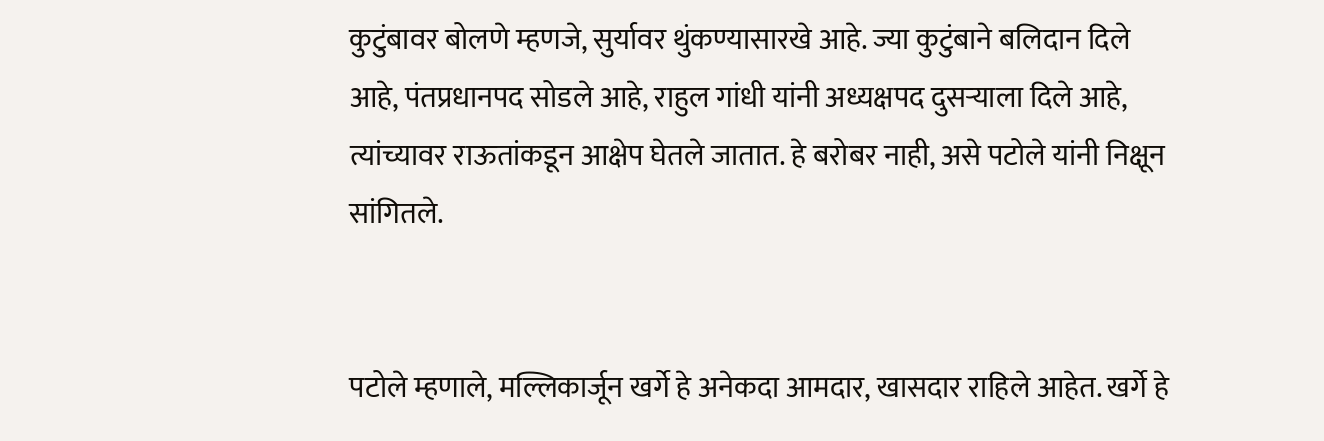कुटुंबावर बोलणे म्हणजे, सुर्यावर थुंकण्यासारखे आहे. ज्या कुटुंबाने बलिदान दिले आहे, पंतप्रधानपद सोडले आहे, राहुल गांधी यांनी अध्यक्षपद दुसऱ्याला दिले आहे, त्यांच्यावर राऊतांकडून आक्षेप घेतले जातात. हे बरोबर नाही, असे पटोले यांनी निक्षून सांगितले.


पटोले म्हणाले, मल्लिकार्जून खर्गे हे अनेकदा आमदार, खासदार राहिले आहेत. खर्गे हे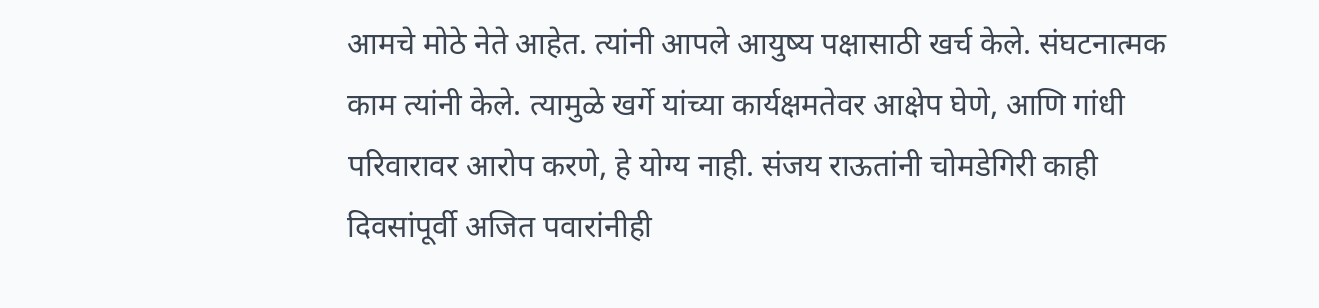आमचे मोठे नेते आहेत. त्यांनी आपले आयुष्य पक्षासाठी खर्च केले. संघटनात्मक काम त्यांनी केले. त्यामुळे खर्गे यांच्या कार्यक्षमतेवर आक्षेप घेणे, आणि गांधी परिवारावर आरोप करणे, हे योग्य नाही. संजय राऊतांनी चोमडेगिरी काही दिवसांपूर्वी अजित पवारांनीही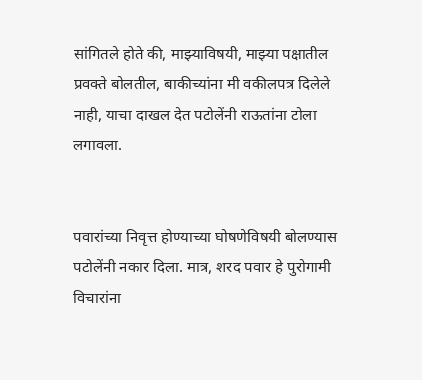सांगितले होते की, माझ्याविषयी, माझ्या पक्षातील प्रवक्ते बोलतील, बाकीच्यांना मी वकीलपत्र दिलेले नाही, याचा दाखल देत पटोलेंनी राऊतांना टोला लगावला.


पवारांच्या निवृत्त होण्याच्या घोषणेविषयी बोलण्यास पटोलेंनी नकार दिला. मात्र, शरद पवार हे पुरोगामी विचारांना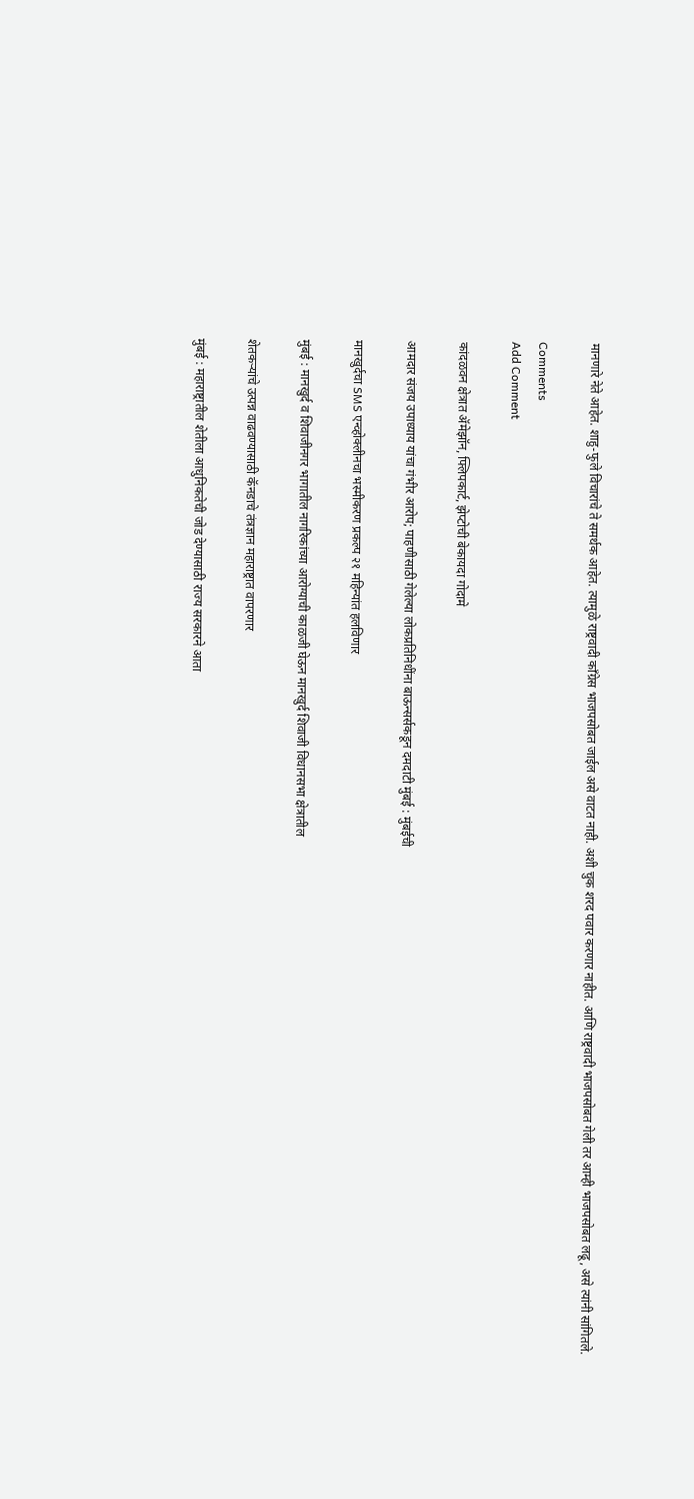मानणारे नेते आहेत. शाहु-फुले विचारांचे ते समर्थक आहेत. त्यामुळे राष्ट्रवादी काँग्रेस भाजपसोबत जाईल असे वाटत नाही. अशी चुक शरद पवार करणार नाहीत. आणि राष्ट्रवादी भाजपसोबत गेली तर आम्ही भाजपसोबत लढू, असे त्यांनी सांगितले.

Comments
Add Comment

कांदळवन क्षेत्रात ॲमेझॉन, फ्लिपकार्ट, झेप्टोची बेकायदा गोदामे

आमदार संजय उपाध्याय यांचा गंभीर आरोप; पाहणीसाठी गेलेल्या लोकप्रतिनिधींना बाऊन्सर्सकडून दमदाटी मुंबई : मुंबईची

मानखुर्दचा SMS एन्व्होक्लीनचा भस्मीकरण प्रकल्प २१ महिन्यांत हलविणार

मुंबई : मानखुर्द व शिवाजीनगर भागातील नागरिकांच्या आरोग्याची काळजी घेऊन मानखुर्द शिवाजी विधानसभा क्षेत्रातील

शेतकऱ्यांचे उत्पन्न वाढवण्यासाठी कॅनडाचे तंत्रज्ञान महाराष्ट्रात वापरणार

मुंबई : महाराष्ट्रातील शेतीला आधुनिकतेची जोड देण्यासाठी राज्य सरकारने आता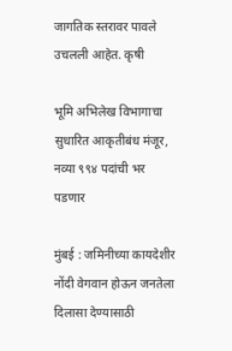जागतिक स्तरावर पावले उचलली आहेत. कृषी

भूमि अभिलेख विभागाचा सुधारित आकृतीबंध मंजूर, नव्या ९९४ पदांची भर पडणार

मुंबई : जमिनीच्या कायदेशीर नोंदी वेगवान होऊन जनतेला दिलासा देण्यासाठी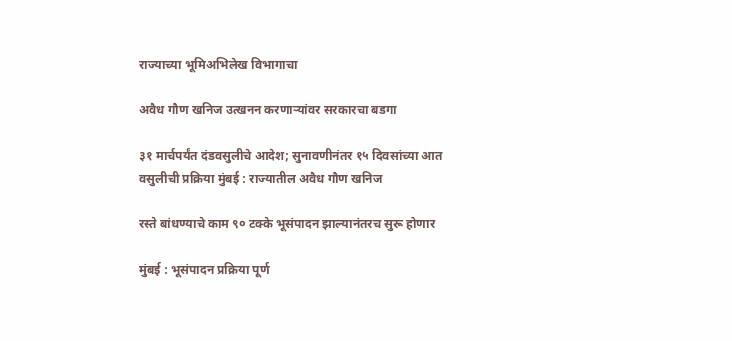राज्याच्या भूमिअभिलेख विभागाचा

अवैध गौण खनिज उत्खनन करणाऱ्यांवर सरकारचा बडगा

३१ मार्चपर्यंत दंडवसुलीचे आदेश; सुनावणीनंतर १५ दिवसांच्या आत वसुलीची प्रक्रिया मुंबई : राज्यातील अवैध गौण खनिज

रस्ते बांधण्याचे काम ९० टक्के भूसंपादन झाल्यानंतरच सुरू होणार

मुंबई : भूसंपादन प्रक्रिया पूर्ण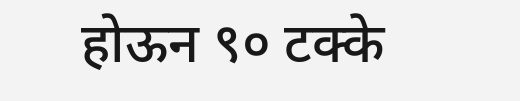होऊन ९० टक्के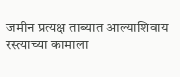जमीन प्रत्यक्ष ताब्यात आल्याशिवाय रस्त्याच्या कामाला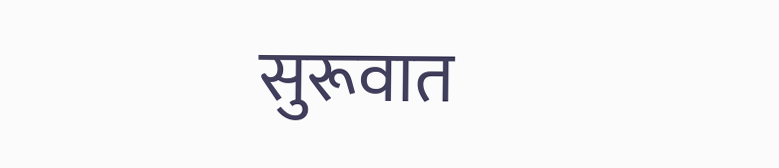सुरूवात